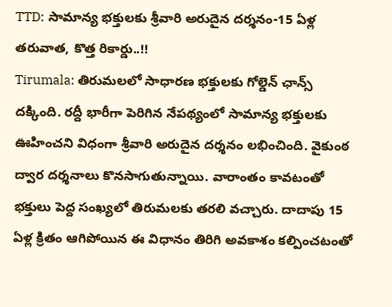TTD: సామాన్య భక్తులకు శ్రీవారి అరుదైన దర్శనం-15 ఏళ్ల తరువాత, కొత్త రికార్డు..!!
Tirumala: తిరుమలలో సాధారణ భక్తులకు గోల్డెన్ ఛాన్స్ దక్కింది. రద్దీ భారీగా పెరిగిన నేపథ్యంలో సామాన్య భక్తులకు ఊహించని విధంగా శ్రీవారి అరుదైన దర్శనం లభించింది. వైకుంఠ ద్వార దర్శనాలు కొనసాగుతున్నాయి. వారాంతం కావటంతో భక్తులు పెద్ద సంఖ్యలో తిరుమలకు తరలి వచ్చారు. దాదాపు 15 ఏళ్ల క్రితం ఆగిపోయిన ఈ విధానం తిరిగి అవకాశం కల్పించటంతో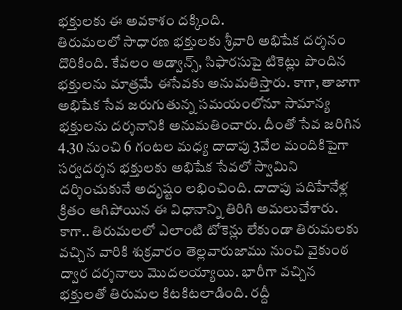భక్తులకు ఈ అవకాశం దక్కింది.
తిరుమలలో సాధారణ భక్తులకు శ్రీవారి అభిషేక దర్శనం దొరికింది. కేవలం అడ్వాన్స్, సిఫారసుపై టికెట్లు పొందిన భక్తులను మాత్రమే ఈసేవకు అనుమతిస్తారు. కాగా, తాజాగా అభిషేక సేవ జరుగుతున్న సమయంలోనూ సామాన్య భక్తులను దర్శనానికి అనుమతించారు. దీంతో సేవ జరిగిన 4.30 నుంచి 6 గంటల మధ్య దాదాపు 3వేల మందికిపైగా సర్వదర్శన భక్తులకు అభిషేక సేవలో స్వామిని దర్శించుకునే అదృష్టం లభించింది. దాదాపు పదిహేనేళ్ల క్రితం ఆగిపోయిన ఈ విధానాన్ని తిరిగి అమలుచేశారు. కాగా.. తిరుమలలో ఎలాంటి టోకెన్లు లేకుండా తిరుమలకు వచ్చిన వారికి శుక్రవారం తెల్లవారుజాము నుంచి వైకుంఠ ద్వార దర్శనాలు మొదలయ్యాయి. భారీగా వచ్చిన భక్తులతో తిరుమల కిటకిటలాడింది. రద్దీ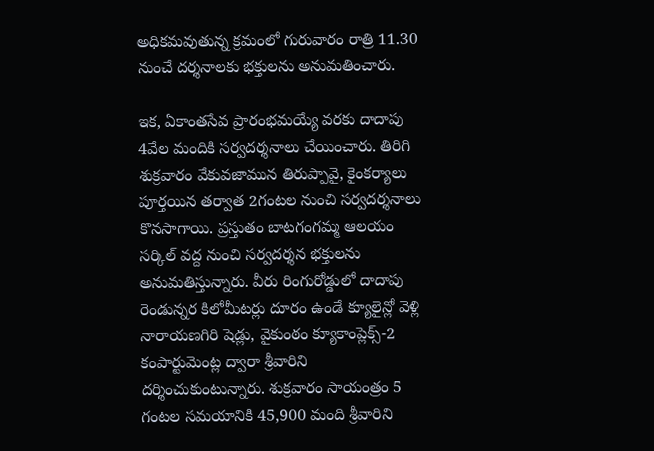అధికమవుతున్న క్రమంలో గురువారం రాత్రి 11.30 నుంచే దర్శనాలకు భక్తులను అనుమతించారు.

ఇక, ఏకాంతసేవ ప్రారంభమయ్యే వరకు దాదాపు 4వేల మందికి సర్వదర్శనాలు చేయించారు. తిరిగి శుక్రవారం వేకువజామున తిరుప్పావై, కైంకర్యాలు పూర్తయిన తర్వాత 2గంటల నుంచి సర్వదర్శనాలు కొనసాగాయి. ప్రస్తుతం బాటగంగమ్మ ఆలయం సర్కిల్ వద్ద నుంచి సర్వదర్శన భక్తులను అనుమతిస్తున్నారు. వీరు రింగురోడ్డులో దాదాపు రెండున్నర కిలోమీటర్లు దూరం ఉండే క్యూలైన్లో వెళ్లి నారాయణగిరి షెడ్లు, వైకుంఠం క్యూకాంప్లెక్స్-2 కంపార్టుమెంట్ల ద్వారా శ్రీవారిని దర్శించుకుంటున్నారు. శుక్రవారం సాయంత్రం 5 గంటల సమయానికి 45,900 మంది శ్రీవారిని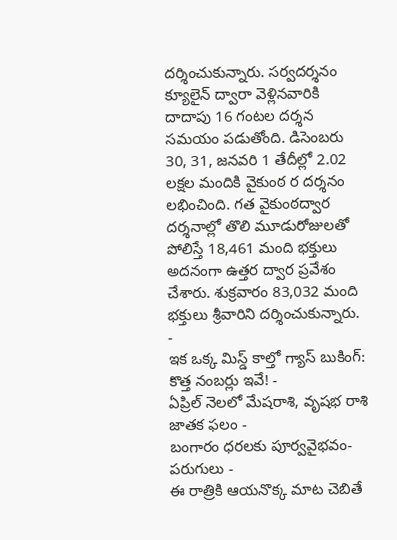దర్శించుకున్నారు. సర్వదర్శనం క్యూలైన్ ద్వారా వెళ్లినవారికి దాదాపు 16 గంటల దర్శన సమయం పడుతోంది. డిసెంబరు 30, 31, జనవరి 1 తేదీల్లో 2.02 లక్షల మందికి వైకుంఠ ర దర్శనం లభించింది. గత వైకుంఠద్వార దర్శనాల్లో తొలి మూడురోజులతో పోలిస్తే 18,461 మంది భక్తులు అదనంగా ఉత్తర ద్వార ప్రవేశం చేశారు. శుక్రవారం 83,032 మంది భక్తులు శ్రీవారిని దర్శించుకున్నారు.
-
ఇక ఒక్క మిస్డ్ కాల్తో గ్యాస్ బుకింగ్: కొత్త నంబర్లు ఇవే! -
ఏప్రిల్ నెలలో మేషరాశి, వృషభ రాశి జాతక ఫలం -
బంగారం ధరలకు పూర్వవైభవం- పరుగులు -
ఈ రాత్రికి ఆయనొక్క మాట చెబితే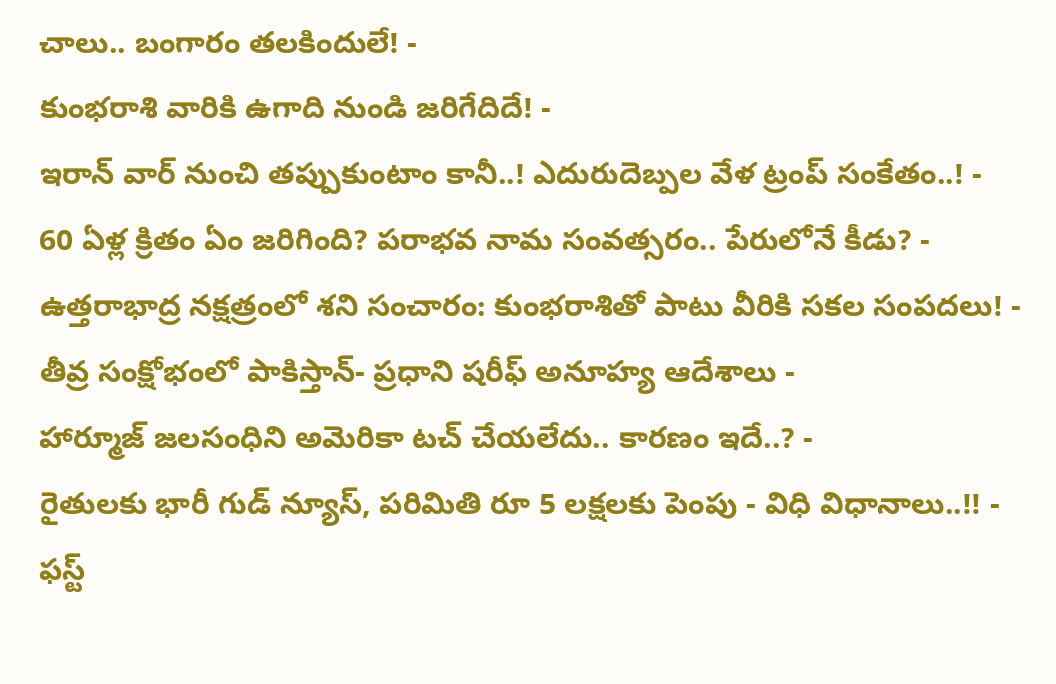చాలు.. బంగారం తలకిందులే! -
కుంభరాశి వారికి ఉగాది నుండి జరిగేదిదే! -
ఇరాన్ వార్ నుంచి తప్పుకుంటాం కానీ..! ఎదురుదెబ్పల వేళ ట్రంప్ సంకేతం..! -
60 ఏళ్ల క్రితం ఏం జరిగింది? పరాభవ నామ సంవత్సరం.. పేరులోనే కీడు? -
ఉత్తరాభాద్ర నక్షత్రంలో శని సంచారం: కుంభరాశితో పాటు వీరికి సకల సంపదలు! -
తీవ్ర సంక్షోభంలో పాకిస్తాన్- ప్రధాని షరీఫ్ అనూహ్య ఆదేశాలు -
హార్మూజ్ జలసంధిని అమెరికా టచ్ చేయలేదు.. కారణం ఇదే..? -
రైతులకు భారీ గుడ్ న్యూస్, పరిమితి రూ 5 లక్షలకు పెంపు - విధి విధానాలు..!! -
ఫస్ట్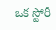ఒక స్టోరీ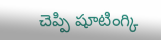చెప్పి షూటింగ్కి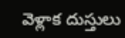వెళ్లాక దుస్తులు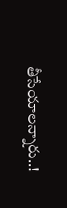తీసేయాలన్నారు..!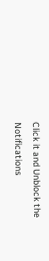Click it and Unblock the Notifications